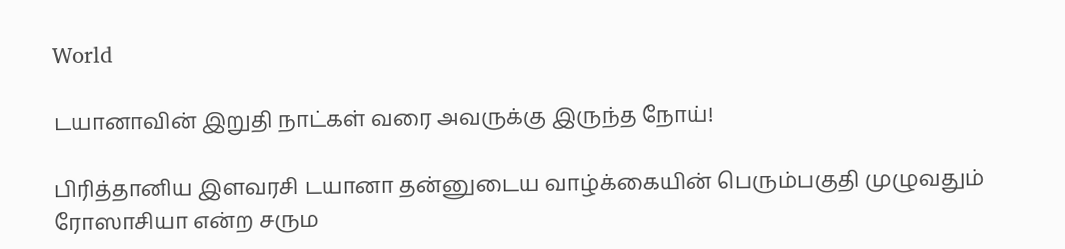World

டயானாவின் இறுதி நாட்கள் வரை அவருக்கு இருந்த நோய்!

பிரித்தானிய இளவரசி டயானா தன்னுடைய வாழ்க்கையின் பெரும்பகுதி முழுவதும் ரோஸாசியா என்ற சரும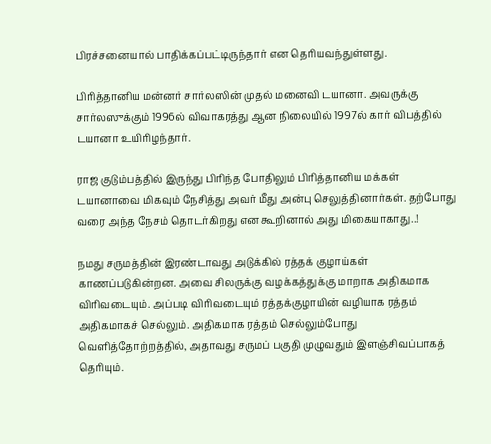பிரச்சனையால் பாதிக்கப்பட்டிருந்தார் என தெரியவந்துள்ளது.

பிரித்தானிய மன்னர் சார்லஸின் முதல் மனைவி டயானா. அவருக்கு சார்லஸுக்கும் 1996ல் விவாகரத்து ஆன நிலையில் 1997ல் கார் விபத்தில் டயானா உயிரிழந்தார்.

ராஜ குடும்பத்தில் இருந்து பிரிந்த போதிலும் பிரித்தானிய மக்கள் டயானாவை மிகவும் நேசித்து அவர் மீது அன்பு செலுத்தினார்கள். தற்போது வரை அந்த நேசம் தொடர்கிறது என கூறினால் அது மிகையாகாது..!

நமது சருமத்தின் இரண்டாவது அடுக்கில் ரத்தக் குழாய்கள் காணப்படுகின்றன. அவை சிலருக்கு வழக்கத்துக்கு மாறாக அதிகமாக விரிவடையும். அப்படி விரிவடையும் ரத்தக்குழாயின் வழியாக ரத்தம் அதிகமாகச் செல்லும். அதிகமாக ரத்தம் செல்லும்போது வெளித்தோற்றத்தில், அதாவது சருமப் பகுதி முழுவதும் இளஞ்சிவப்பாகத் தெரியும்.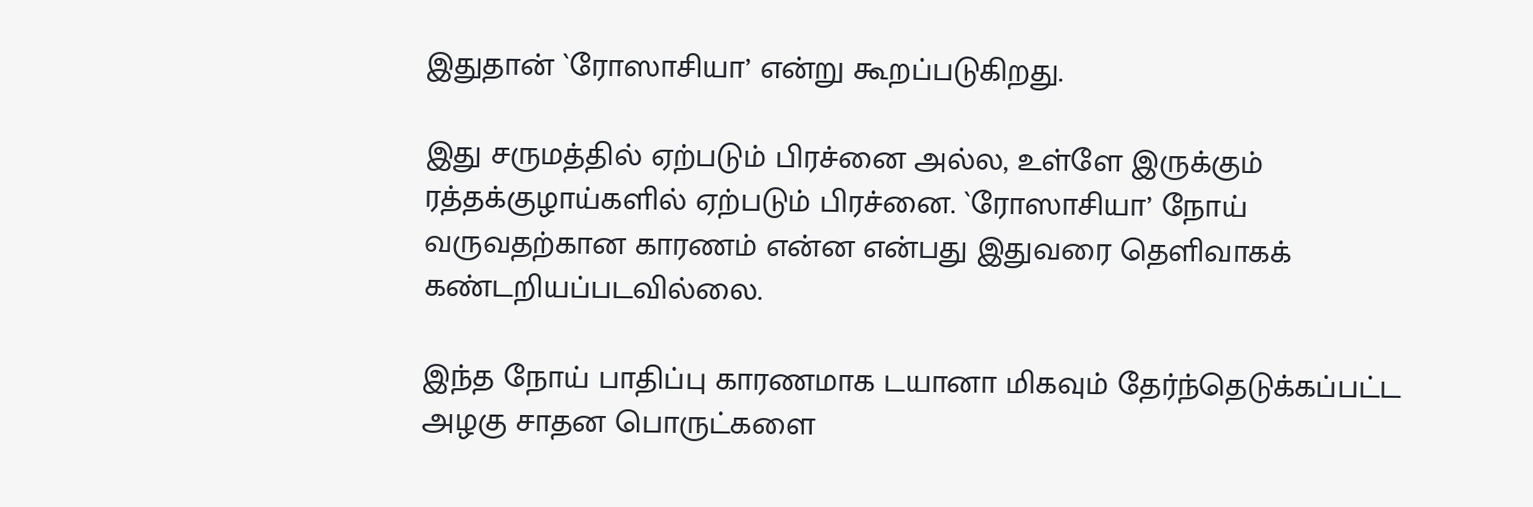இதுதான் `ரோஸாசியா’ என்று கூறப்படுகிறது.

இது சருமத்தில் ஏற்படும் பிரச்னை அல்ல, உள்ளே இருக்கும் ரத்தக்குழாய்களில் ஏற்படும் பிரச்னை. `ரோஸாசியா’ நோய் வருவதற்கான காரணம் என்ன என்பது இதுவரை தெளிவாகக் கண்டறியப்படவில்லை.

இந்த நோய் பாதிப்பு காரணமாக டயானா மிகவும் தேர்ந்தெடுக்கப்பட்ட அழகு சாதன பொருட்களை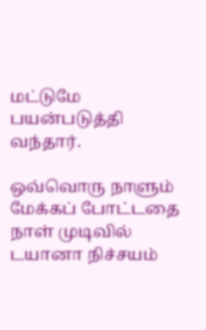மட்டுமே பயன்படுத்தி வந்தார்.

ஒவ்வொரு நாளும் மேக்கப் போட்டதை நாள் முடிவில் டயானா நிச்சயம்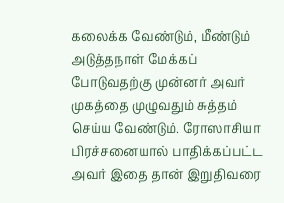கலைக்க வேண்டும், மீண்டும் அடுத்தநாள் மேக்கப் போடுவதற்கு முன்னர் அவர் முகத்தை முழுவதும் சுத்தம் செய்ய வேண்டும். ரோஸாசியா பிரச்சனையால் பாதிக்கப்பட்ட அவர் இதை தான் இறுதிவரை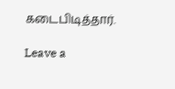கடைபிடித்தார்.

Leave a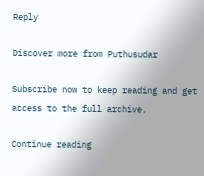Reply

Discover more from Puthusudar

Subscribe now to keep reading and get access to the full archive.

Continue reading